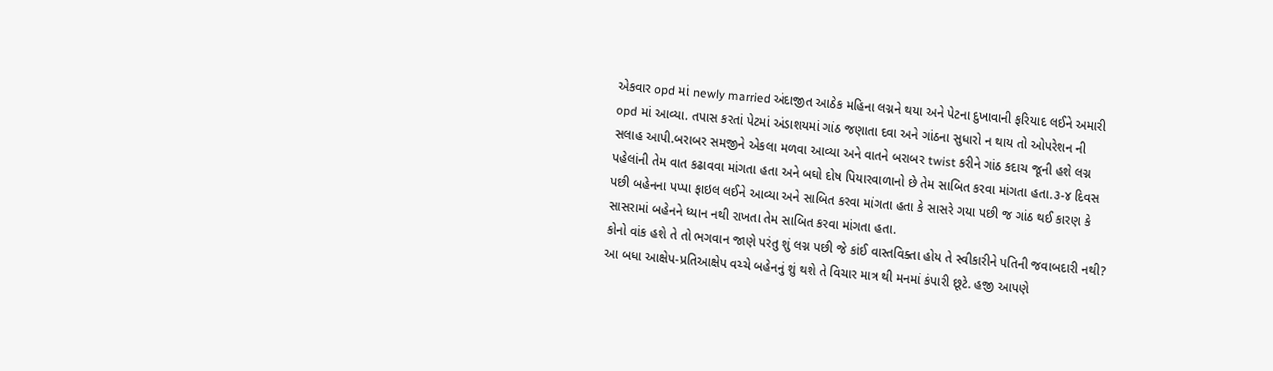એકવાર opd માં newly married અંદાજીત આઠેક મહિના લગ્નને થયા અને પેટના દુખાવાની ફરિયાદ લઈને અમારી opd માં આવ્યા. તપાસ કરતાં પેટમાં અંડાશયમાં ગાંઠ જણાતા દવા અને ગાંઠના સુધારો ન થાય તો ઓપરેશન ની સલાહ આપી.બરાબર સમજીને એકલા મળવા આવ્યા અને વાતને બરાબર twist કરીને ગાંઠ કદાચ જૂની હશે લગ્ન પહેલાંની તેમ વાત કઢાવવા માંગતા હતા અને બઘો દોષ પિયારવાળાનો છે તેમ સાબિત કરવા માંગતા હતા.૩-૪ દિવસ પછી બહેનના પપ્પા ફાઇલ લઈને આવ્યા અને સાબિત કરવા માંગતા હતા કે સાસરે ગયા પછી જ ગાંઠ થઈ કારણ કે સાસરામાં બહેનને ધ્યાન નથી રાખતા તેમ સાબિત કરવા માંગતા હતા.
કોનો વાંક હશે તે તો ભગવાન જાણે પરંતુ શું લગ્ન પછી જે કાંઈ વાસ્તવિક્તા હોય તે સ્વીકારીને પતિની જવાબદારી નથી?
આ બધા આક્ષેપ-પ્રતિઆક્ષેપ વચ્ચે બહેનનું શું થશે તે વિચાર માત્ર થી મનમાં કંપારી છૂટે. હજી આપણે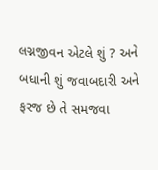લગ્નજીવન એટલે શું ? અને બધાની શું જવાબદારી અને ફરજ છે તે સમજવા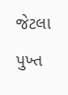જેટલા પુખ્ત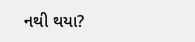નથી થયા?